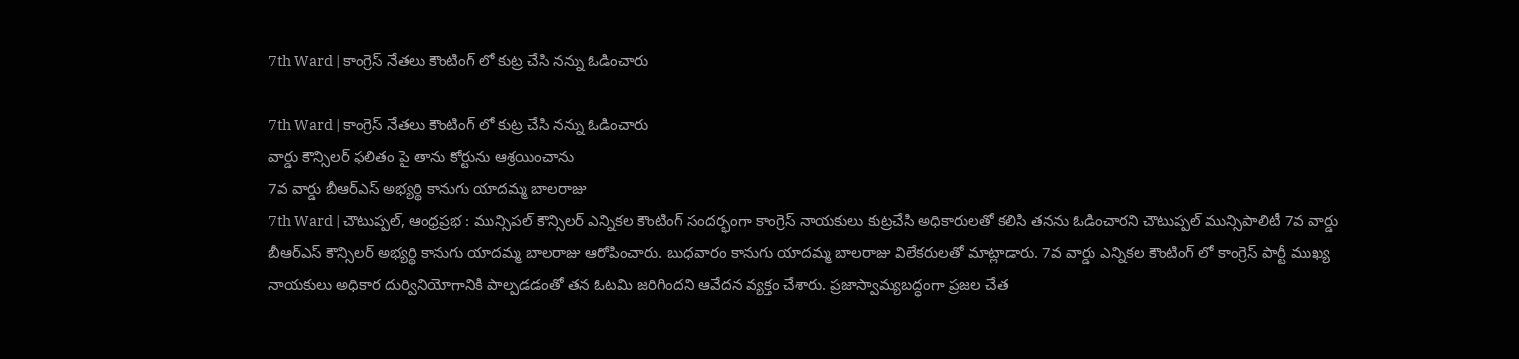7th Ward | కాంగ్రెస్ నేతలు కౌంటింగ్ లో కుట్ర చేసి నన్ను ఓడించారు

7th Ward | కాంగ్రెస్ నేతలు కౌంటింగ్ లో కుట్ర చేసి నన్ను ఓడించారు
వార్డు కౌన్సిలర్ ఫలితం పై తాను కోర్టును ఆశ్రయించాను
7వ వార్డు బీఆర్ఎస్ అభ్యర్థి కానుగు యాదమ్మ బాలరాజు
7th Ward | చౌటుప్పల్, ఆంధ్రప్రభ : మున్సిపల్ కౌన్సిలర్ ఎన్నికల కౌంటింగ్ సందర్భంగా కాంగ్రెస్ నాయకులు కుట్రచేసి అధికారులతో కలిసి తనను ఓడించారని చౌటుప్పల్ మున్సిపాలిటీ 7వ వార్డు బీఆర్ఎస్ కౌన్సిలర్ అభ్యర్థి కానుగు యాదమ్మ బాలరాజు ఆరోపించారు. బుధవారం కానుగు యాదమ్మ బాలరాజు విలేకరులతో మాట్లాడారు. 7వ వార్డు ఎన్నికల కౌంటింగ్ లో కాంగ్రెస్ పార్టీ ముఖ్య నాయకులు అధికార దుర్వినియోగానికి పాల్పడడంతో తన ఓటమి జరిగిందని ఆవేదన వ్యక్తం చేశారు. ప్రజాస్వామ్యబద్ధంగా ప్రజల చేత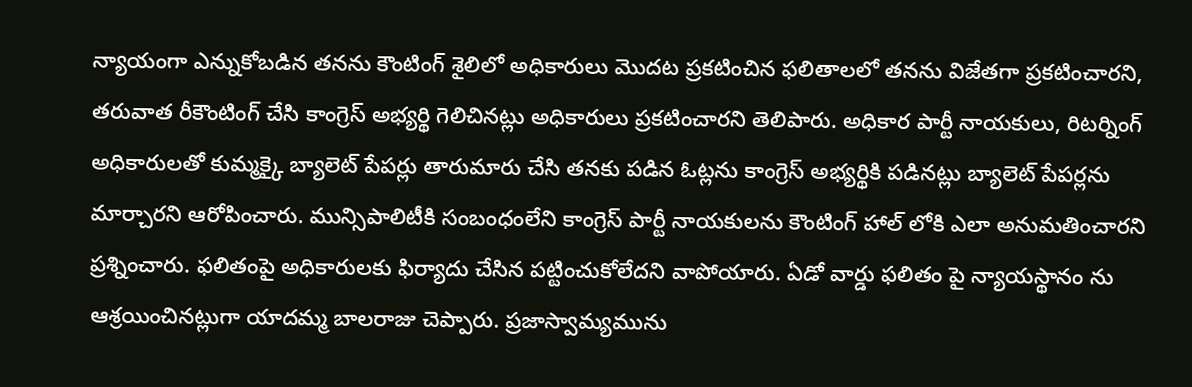న్యాయంగా ఎన్నుకోబడిన తనను కౌంటింగ్ శైలిలో అధికారులు మొదట ప్రకటించిన ఫలితాలలో తనను విజేతగా ప్రకటించారని, తరువాత రీకౌంటింగ్ చేసి కాంగ్రెస్ అభ్యర్థి గెలిచినట్లు అధికారులు ప్రకటించారని తెలిపారు. అధికార పార్టీ నాయకులు, రిటర్నింగ్ అధికారులతో కుమ్మక్కై బ్యాలెట్ పేపర్లు తారుమారు చేసి తనకు పడిన ఓట్లను కాంగ్రెస్ అభ్యర్థికి పడినట్లు బ్యాలెట్ పేపర్లను మార్చారని ఆరోపించారు. మున్సిపాలిటీకి సంబంధంలేని కాంగ్రెస్ పార్టీ నాయకులను కౌంటింగ్ హాల్ లోకి ఎలా అనుమతించారని ప్రశ్నించారు. ఫలితంపై అధికారులకు ఫిర్యాదు చేసిన పట్టించుకోలేదని వాపోయారు. ఏడో వార్డు ఫలితం పై న్యాయస్థానం ను ఆశ్రయించినట్లుగా యాదమ్మ బాలరాజు చెప్పారు. ప్రజాస్వామ్యమును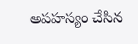అపహస్యం చేసిన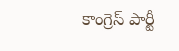కాంగ్రెస్ పార్టీ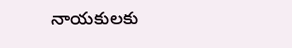నాయకులకు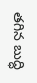తగిన బుద్ధి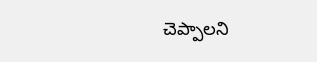చెప్పాలని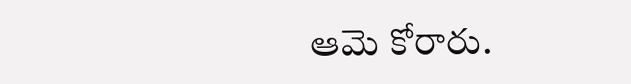ఆమె కోరారు.